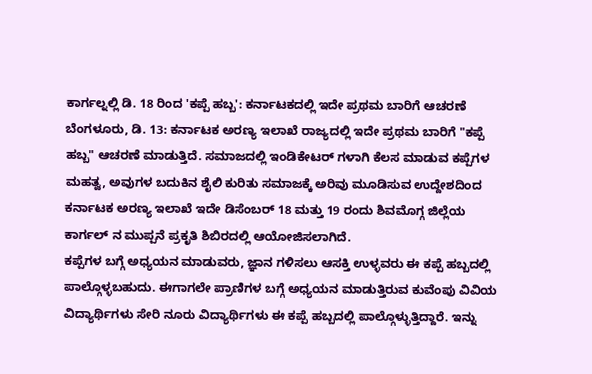ಕಾರ್ಗಲ್ನಲ್ಲಿ ಡಿ. 18 ರಿಂದ 'ಕಪ್ಪೆ ಹಬ್ಬ': ಕರ್ನಾಟಕದಲ್ಲಿ ಇದೇ ಪ್ರಥಮ ಬಾರಿಗೆ ಆಚರಣೆ
ಬೆಂಗಳೂರು, ಡಿ. 13: ಕರ್ನಾಟಕ ಅರಣ್ಯ ಇಲಾಖೆ ರಾಜ್ಯದಲ್ಲಿ ಇದೇ ಪ್ರಥಮ ಬಾರಿಗೆ "ಕಪ್ಪೆ ಹಬ್ಬ" ಆಚರಣೆ ಮಾಡುತ್ತಿದೆ. ಸಮಾಜದಲ್ಲಿ ಇಂಡಿಕೇಟರ್ ಗಳಾಗಿ ಕೆಲಸ ಮಾಡುವ ಕಪ್ಪೆಗಳ ಮಹತ್ವ, ಅವುಗಳ ಬದುಕಿನ ಶೈಲಿ ಕುರಿತು ಸಮಾಜಕ್ಕೆ ಅರಿವು ಮೂಡಿಸುವ ಉದ್ದೇಶದಿಂದ ಕರ್ನಾಟಕ ಅರಣ್ಯ ಇಲಾಖೆ ಇದೇ ಡಿಸೆಂಬರ್ 18 ಮತ್ತು 19 ರಂದು ಶಿವಮೊಗ್ಗ ಜಿಲ್ಲೆಯ ಕಾರ್ಗಲ್ ನ ಮುಪ್ಪನೆ ಪ್ರಕೃತಿ ಶಿಬಿರದಲ್ಲಿ ಆಯೋಜಿಸಲಾಗಿದೆ.
ಕಪ್ಪೆಗಳ ಬಗ್ಗೆ ಅಧ್ಯಯನ ಮಾಡುವರು, ಜ್ಞಾನ ಗಳಿಸಲು ಆಸಕ್ತಿ ಉಳ್ಳವರು ಈ ಕಪ್ಪೆ ಹಬ್ಬದಲ್ಲಿ ಪಾಲ್ಗೊಳ್ಳಬಹುದು. ಈಗಾಗಲೇ ಪ್ರಾಣಿಗಳ ಬಗ್ಗೆ ಅಧ್ಯಯನ ಮಾಡುತ್ತಿರುವ ಕುವೆಂಪು ವಿವಿಯ ವಿದ್ಯಾರ್ಥಿಗಳು ಸೇರಿ ನೂರು ವಿದ್ಯಾರ್ಥಿಗಳು ಈ ಕಪ್ಪೆ ಹಬ್ಬದಲ್ಲಿ ಪಾಲ್ಗೊಳ್ಳುತ್ತಿದ್ದಾರೆ. ಇನ್ನು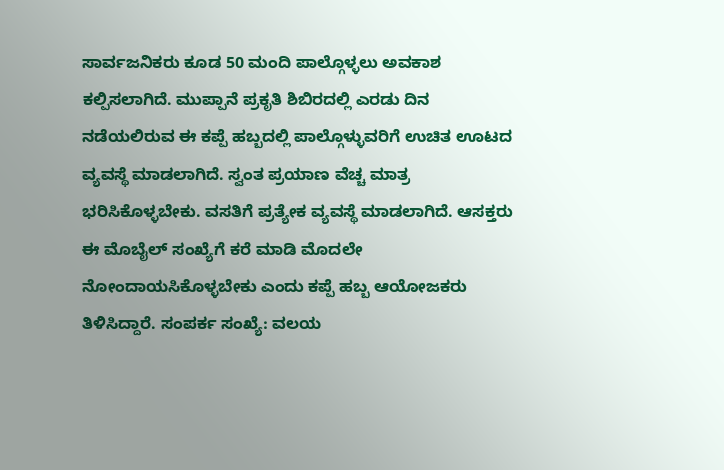ಸಾರ್ವಜನಿಕರು ಕೂಡ 50 ಮಂದಿ ಪಾಲ್ಗೊಳ್ಳಲು ಅವಕಾಶ ಕಲ್ಪಿಸಲಾಗಿದೆ. ಮುಪ್ಪಾನೆ ಪ್ರಕೃತಿ ಶಿಬಿರದಲ್ಲಿ ಎರಡು ದಿನ ನಡೆಯಲಿರುವ ಈ ಕಪ್ಪೆ ಹಬ್ಬದಲ್ಲಿ ಪಾಲ್ಗೊಳ್ಳುವರಿಗೆ ಉಚಿತ ಊಟದ ವ್ಯವಸ್ಥೆ ಮಾಡಲಾಗಿದೆ. ಸ್ವಂತ ಪ್ರಯಾಣ ವೆಚ್ಚ ಮಾತ್ರ ಭರಿಸಿಕೊಳ್ಳಬೇಕು. ವಸತಿಗೆ ಪ್ರತ್ಯೇಕ ವ್ಯವಸ್ಥೆ ಮಾಡಲಾಗಿದೆ. ಆಸಕ್ತರು ಈ ಮೊಬೈಲ್ ಸಂಖ್ಯೆಗೆ ಕರೆ ಮಾಡಿ ಮೊದಲೇ ನೋಂದಾಯಸಿಕೊಳ್ಳಬೇಕು ಎಂದು ಕಪ್ಪೆ ಹಬ್ಬ ಆಯೋಜಕರು ತಿಳಿಸಿದ್ದಾರೆ. ಸಂಪರ್ಕ ಸಂಖ್ಯೆ: ವಲಯ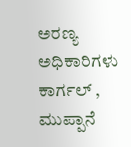ಅರಣ್ಯ ಅಧಿಕಾರಿಗಳು ಕಾರ್ಗಲ್ , ಮುಪ್ಪಾನೆ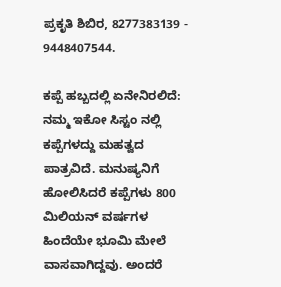ಪ್ರಕೃತಿ ಶಿಬಿರ, 8277383139 - 9448407544.

ಕಪ್ಪೆ ಹಬ್ಬದಲ್ಲಿ ಏನೇನಿರಲಿದೆ:
ನಮ್ಮ ಇಕೋ ಸಿಸ್ಟಂ ನಲ್ಲಿ ಕಪ್ಪೆಗಳದ್ದು ಮಹತ್ವದ ಪಾತ್ರವಿದೆ. ಮನುಷ್ಯನಿಗೆ ಹೋಲಿಸಿದರೆ ಕಪ್ಪೆಗಳು 800 ಮಿಲಿಯನ್ ವರ್ಷಗಳ ಹಿಂದೆಯೇ ಭೂಮಿ ಮೇಲೆ ವಾಸವಾಗಿದ್ದವು. ಅಂದರೆ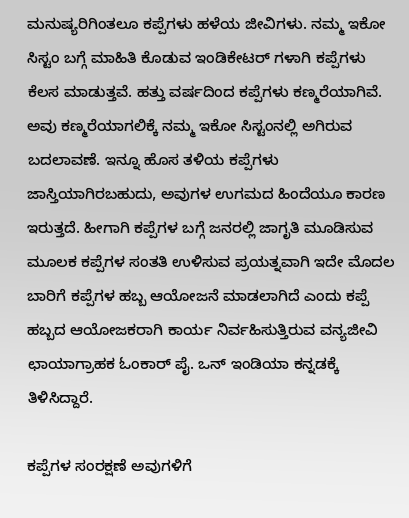ಮನುಷ್ಯರಿಗಿಂತಲೂ ಕಪ್ಪೆಗಳು ಹಳೆಯ ಜೀವಿಗಳು. ನಮ್ಮ ಇಕೋ ಸಿಸ್ಟಂ ಬಗ್ಗೆ ಮಾಹಿತಿ ಕೊಡುವ ಇಂಡಿಕೇಟರ್ ಗಳಾಗಿ ಕಪ್ಪೆಗಳು ಕೆಲಸ ಮಾಡುತ್ತವೆ. ಹತ್ತು ವರ್ಷದಿಂದ ಕಪ್ಪೆಗಳು ಕಣ್ಮರೆಯಾಗಿವೆ. ಅವು ಕಣ್ಮರೆಯಾಗಲಿಕ್ಕೆ ನಮ್ಮ ಇಕೋ ಸಿಸ್ಟಂನಲ್ಲಿ ಅಗಿರುವ ಬದಲಾವಣೆ. ಇನ್ನೂ ಹೊಸ ತಳಿಯ ಕಪ್ಪೆಗಳು ಜಾಸ್ತಿಯಾಗಿರಬಹುದು, ಅವುಗಳ ಉಗಮದ ಹಿಂದೆಯೂ ಕಾರಣ ಇರುತ್ತದೆ. ಹೀಗಾಗಿ ಕಪ್ಪೆಗಳ ಬಗ್ಗೆ ಜನರಲ್ಲಿ ಜಾಗೃತಿ ಮೂಡಿಸುವ ಮೂಲಕ ಕಪ್ಪೆಗಳ ಸಂತತಿ ಉಳಿಸುವ ಪ್ರಯತ್ನವಾಗಿ ಇದೇ ಮೊದಲ ಬಾರಿಗೆ ಕಪ್ಪೆಗಳ ಹಬ್ಬ ಆಯೋಜನೆ ಮಾಡಲಾಗಿದೆ ಎಂದು ಕಪ್ಪೆ ಹಬ್ಬದ ಆಯೋಜಕರಾಗಿ ಕಾರ್ಯ ನಿರ್ವಹಿಸುತ್ತಿರುವ ವನ್ಯಜೀವಿ ಛಾಯಾಗ್ರಾಹಕ ಓಂಕಾರ್ ಪೈ. ಒನ್ ಇಂಡಿಯಾ ಕನ್ನಡಕ್ಕೆ ತಿಳಿಸಿದ್ದಾರೆ.

ಕಪ್ಪೆಗಳ ಸಂರಕ್ಷಣೆ ಅವುಗಳಿಗೆ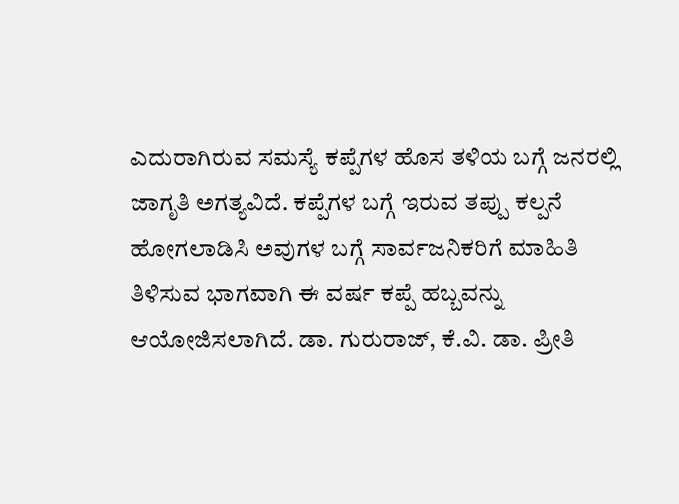ಎದುರಾಗಿರುವ ಸಮಸ್ಯೆ ಕಪ್ಪೆಗಳ ಹೊಸ ತಳಿಯ ಬಗ್ಗೆ ಜನರಲ್ಲಿ ಜಾಗೃತಿ ಅಗತ್ಯವಿದೆ. ಕಪ್ಪೆಗಳ ಬಗ್ಗೆ ಇರುವ ತಪ್ಪು ಕಲ್ಪನೆ ಹೋಗಲಾಡಿಸಿ ಅವುಗಳ ಬಗ್ಗೆ ಸಾರ್ವಜನಿಕರಿಗೆ ಮಾಹಿತಿ ತಿಳಿಸುವ ಭಾಗವಾಗಿ ಈ ವರ್ಷ ಕಪ್ಪೆ ಹಬ್ಬವನ್ನು ಆಯೋಜಿಸಲಾಗಿದೆ. ಡಾ. ಗುರುರಾಜ್, ಕೆ.ವಿ. ಡಾ. ಪ್ರೀತಿ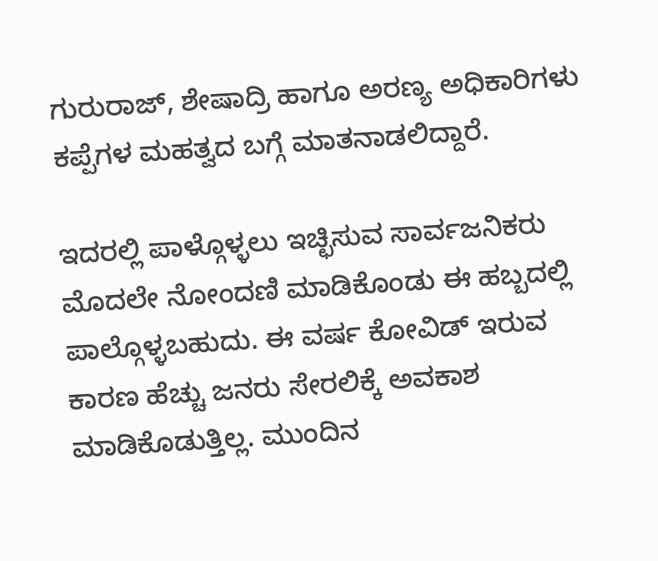ಗುರುರಾಜ್, ಶೇಷಾದ್ರಿ ಹಾಗೂ ಅರಣ್ಯ ಅಧಿಕಾರಿಗಳು ಕಪ್ಪೆಗಳ ಮಹತ್ವದ ಬಗ್ಗೆ ಮಾತನಾಡಲಿದ್ದಾರೆ.

ಇದರಲ್ಲಿ ಪಾಳ್ಗೊಳ್ಳಲು ಇಚ್ಛಿಸುವ ಸಾರ್ವಜನಿಕರು ಮೊದಲೇ ನೋಂದಣಿ ಮಾಡಿಕೊಂಡು ಈ ಹಬ್ಬದಲ್ಲಿ ಪಾಲ್ಗೊಳ್ಳಬಹುದು. ಈ ವರ್ಷ ಕೋವಿಡ್ ಇರುವ ಕಾರಣ ಹೆಚ್ಚು ಜನರು ಸೇರಲಿಕ್ಕೆ ಅವಕಾಶ ಮಾಡಿಕೊಡುತ್ತಿಲ್ಲ. ಮುಂದಿನ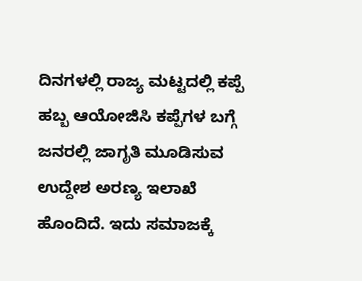ದಿನಗಳಲ್ಲಿ ರಾಜ್ಯ ಮಟ್ಟದಲ್ಲಿ ಕಪ್ಪೆ ಹಬ್ಬ ಆಯೋಜಿಸಿ ಕಪ್ಪೆಗಳ ಬಗ್ಗೆ ಜನರಲ್ಲಿ ಜಾಗೃತಿ ಮೂಡಿಸುವ ಉದ್ದೇಶ ಅರಣ್ಯ ಇಲಾಖೆ ಹೊಂದಿದೆ. ಇದು ಸಮಾಜಕ್ಕೆ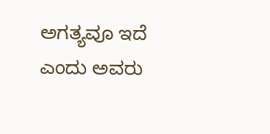ಅಗತ್ಯವೂ ಇದೆ ಎಂದು ಅವರು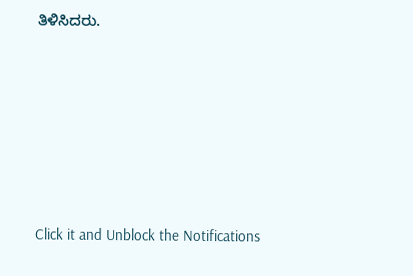ತಿಳಿಸಿದರು.












Click it and Unblock the Notifications